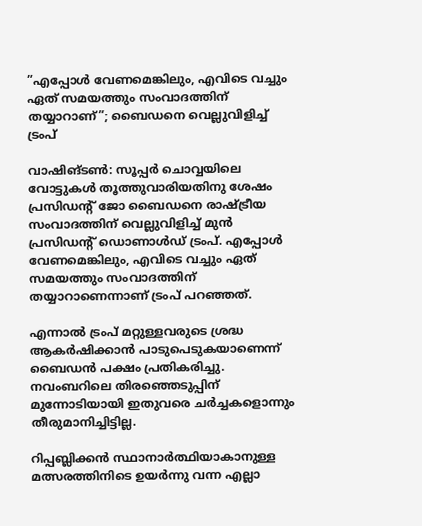”എപ്പോൾ വേണമെങ്കിലും, എവിടെ വച്ചും ഏത് സമയത്തും സംവാദത്തിന് തയ്യാറാണ്”; ബൈഡനെ വെല്ലുവിളിച്ച് ട്രംപ്

വാഷിങ്ടൺ: സൂപ്പർ ചൊവ്വയിലെ വോട്ടുകൾ തൂത്തുവാരിയതിനു ശേഷം പ്രസിഡന്റ് ജോ ബൈഡനെ രാഷ്‌ട്രീയ സംവാദത്തിന് വെല്ലുവിളിച്ച് മുൻ പ്രസിഡന്റ് ഡൊണാൾഡ് ട്രംപ്. എപ്പോൾ വേണമെങ്കിലും, എവിടെ വച്ചും ഏത് സമയത്തും സംവാദത്തിന് തയ്യാറാണെന്നാണ് ട്രംപ് പറഞ്ഞത്.

എന്നാൽ ട്രംപ് മറ്റുള്ളവരുടെ ശ്രദ്ധ ആകർഷിക്കാൻ പാടുപെടുകയാണെന്ന് ബൈഡൻ പക്ഷം പ്രതികരിച്ചു. നവംബറിലെ തിരഞ്ഞെടുപ്പിന് മുന്നോടിയായി ഇതുവരെ ചർച്ചകളൊന്നും തീരുമാനിച്ചിട്ടില്ല.

റിപ്പബ്ലിക്കൻ സ്ഥാനാർത്ഥിയാകാനുള്ള മത്സരത്തിനിടെ ഉയർന്നു വന്ന എല്ലാ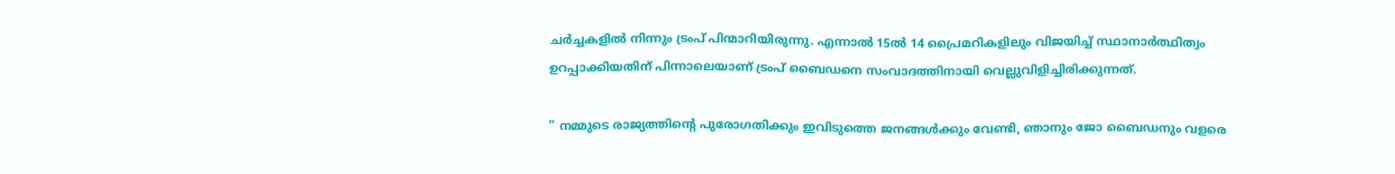ചർച്ചകളിൽ നിന്നും ട്രംപ് പിന്മാറിയിരുന്നു. എന്നാൽ 15ൽ 14 പ്രൈമറികളിലും വിജയിച്ച് സ്ഥാനാർത്ഥിത്വം ഉറപ്പാക്കിയതിന് പിന്നാലെയാണ് ട്രംപ് ബൈഡനെ സംവാദത്തിനായി വെല്ലുവിളിച്ചിരിക്കുന്നത്.

” നമ്മുടെ രാജ്യത്തിന്റെ പുരോഗതിക്കും ഇവിടുത്തെ ജനങ്ങൾക്കും വേണ്ടി, ഞാനും ജോ ബൈഡനും വളരെ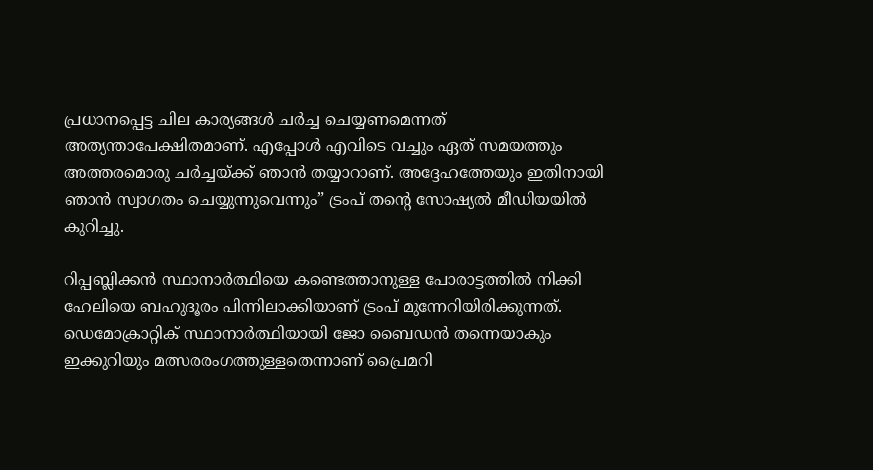പ്രധാനപ്പെട്ട ചില കാര്യങ്ങൾ ചർച്ച ചെയ്യണമെന്നത് അത്യന്താപേക്ഷിതമാണ്. എപ്പോൾ എവിടെ വച്ചും ഏത് സമയത്തും അത്തരമൊരു ചർച്ചയ്‌ക്ക് ഞാൻ തയ്യാറാണ്. അദ്ദേഹത്തേയും ഇതിനായി ഞാൻ സ്വാഗതം ചെയ്യുന്നുവെന്നും” ട്രംപ് തന്റെ സോഷ്യൽ മീഡിയയിൽ കുറിച്ചു.

റിപ്പബ്ലിക്കൻ സ്ഥാനാർത്ഥിയെ കണ്ടെത്താനുള്ള പോരാട്ടത്തിൽ നിക്കി ഹേലിയെ ബഹുദൂരം പിന്നിലാക്കിയാണ് ട്രംപ് മുന്നേറിയിരിക്കുന്നത്. ഡെമോക്രാറ്റിക് സ്ഥാനാർത്ഥിയായി ജോ ബൈഡൻ തന്നെയാകും ഇക്കുറിയും മത്സരരംഗത്തുള്ളതെന്നാണ് പ്രൈമറി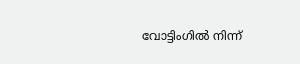വോട്ടിംഗിൽ നിന്ന്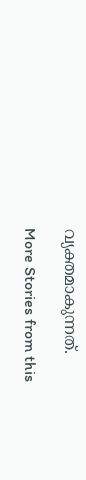വ്യക്തമാകുന്നത്.

More Stories from this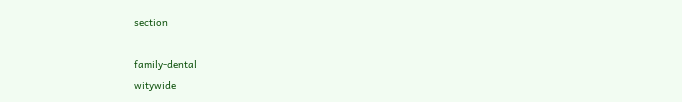section

family-dental
witywide